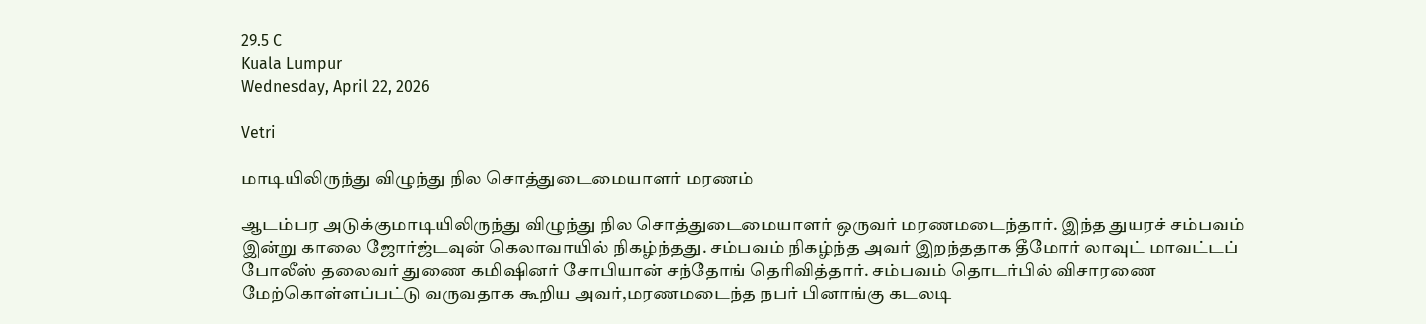29.5 C
Kuala Lumpur
Wednesday, April 22, 2026

Vetri

மாடியிலிருந்து விழுந்து நில சொத்துடைமையாளர் மரணம்

ஆடம்பர அடுக்குமாடியிலிருந்து விழுந்து நில சொத்துடைமையாளர் ஒருவர் மரணமடைந்தார். இந்த துயரச் சம்பவம் இன்று காலை ஜோர்ஜ்டவுன் கெலாவாயில் நிகழ்ந்தது. சம்பவம் நிகழ்ந்த அவர் இறந்ததாக தீமோர் லாவுட் மாவட்டப் போலீஸ் தலைவர் துணை கமிஷினர் சோபியான் சந்தோங் தெரிவித்தார். சம்பவம் தொடர்பில் விசாரணை மேற்கொள்ளப்பட்டு வருவதாக கூறிய அவர்,மரணமடைந்த நபர் பினாங்கு கடலடி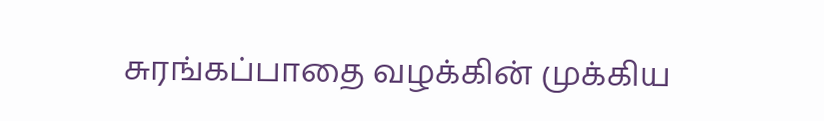சுரங்கப்பாதை வழக்கின் முக்கிய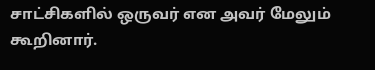சாட்சிகளில் ஒருவர் என அவர் மேலும் கூறினார்.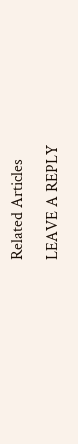Related Articles

LEAVE A REPLY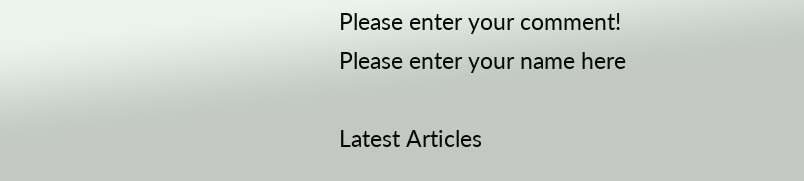Please enter your comment!
Please enter your name here

Latest Articles